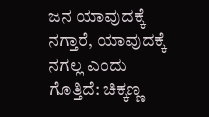ಜನ ಯಾವುದಕ್ಕೆ ನಗ್ತಾರೆ, ಯಾವುದಕ್ಕೆ ನಗಲ್ಲ ಎಂದು ಗೊತ್ತಿದೆ: ಚಿಕ್ಕಣ್ಣ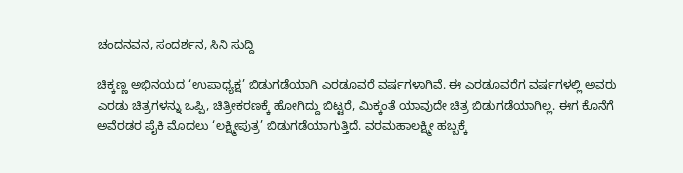ಚಂದನವನ, ಸಂದರ್ಶನ, ಸಿನಿ ಸುದ್ದಿ

ಚಿಕ್ಕಣ್ಣ ಅಭಿನಯದ ‘ಉಪಾಧ್ಯಕ್ಷ’ ಬಿಡುಗಡೆಯಾಗಿ ಎರಡೂವರೆ ವರ್ಷಗಳಾಗಿವೆ. ಈ ಎರಡೂವರೆಗ ವರ್ಷಗಳಲ್ಲಿ ಅವರು ಎರಡು ಚಿತ್ರಗಳನ್ನು ಒಪ್ಪಿ, ಚಿತ್ರೀಕರಣಕ್ಕೆ ಹೋಗಿದ್ದು ಬಿಟ್ಟರೆ, ಮಿಕ್ಕಂತೆ ಯಾವುದೇ ಚಿತ್ರ ಬಿಡುಗಡೆಯಾಗಿಲ್ಲ. ಈಗ ಕೊನೆಗೆ ಅವೆರಡರ ಪೈಕಿ ಮೊದಲು ‘ಲಕ್ಷ್ಮೀಪುತ್ರ’ ಬಿಡುಗಡೆಯಾಗುತ್ತಿದೆ. ವರಮಹಾಲಕ್ಷ್ಮೀ ಹಬ್ಬಕ್ಕೆ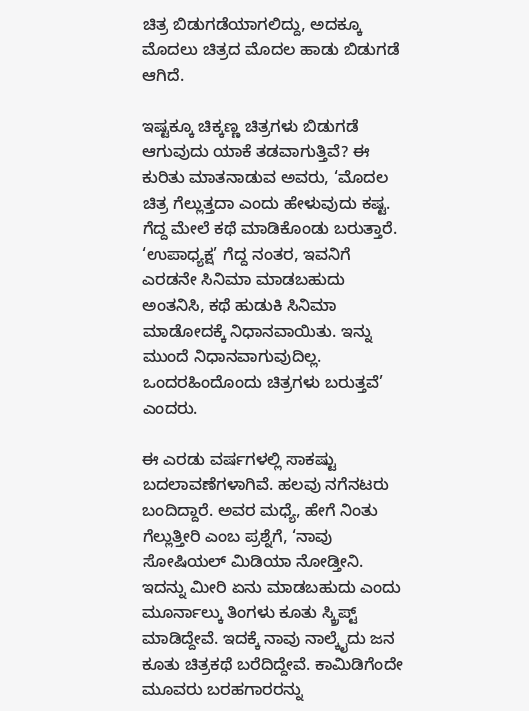ಚಿತ್ರ ಬಿಡುಗಡೆಯಾಗಲಿದ್ದು, ಅದಕ್ಕೂ ಮೊದಲು ಚಿತ್ರದ ಮೊದಲ ಹಾಡು ಬಿಡುಗಡೆ ಆಗಿದೆ.

ಇಷ್ಟಕ್ಕೂ ಚಿಕ್ಕಣ್ಣ ಚಿತ್ರಗಳು ಬಿಡುಗಡೆ ಆಗುವುದು ಯಾಕೆ ತಡವಾಗುತ್ತಿವೆ? ಈ ಕುರಿತು ಮಾತನಾಡುವ ಅವರು, ‘ಮೊದಲ ಚಿತ್ರ ಗೆಲ್ಲುತ್ತದಾ ಎಂದು ಹೇಳುವುದು ಕಷ್ಟ. ಗೆದ್ದ ಮೇಲೆ ಕಥೆ ಮಾಡಿಕೊಂಡು ಬರುತ್ತಾರೆ. ‘ಉಪಾಧ್ಯಕ್ಷ’ ಗೆದ್ದ ನಂತರ, ಇವನಿಗೆ ಎರಡನೇ ಸಿನಿಮಾ ಮಾಡಬಹುದು ಅಂತನಿಸಿ, ಕಥೆ ಹುಡುಕಿ ಸಿನಿಮಾ ಮಾಡೋದಕ್ಕೆ ನಿಧಾನವಾಯಿತು. ಇನ್ನು ಮುಂದೆ ನಿಧಾನವಾಗುವುದಿಲ್ಲ. ಒಂದರಹಿಂದೊಂದು ಚಿತ್ರಗಳು ಬರುತ್ತವೆ’ ಎಂದರು.

ಈ ಎರಡು ವರ್ಷಗಳಲ್ಲಿ ಸಾಕಷ್ಟು ಬದಲಾವಣೆಗಳಾಗಿವೆ. ಹಲವು ನಗೆನಟರು ಬಂದಿದ್ದಾರೆ. ಅವರ ಮಧ್ಯೆ, ಹೇಗೆ ನಿಂತು ಗೆಲ್ಲುತ್ತೀರಿ ಎಂಬ ಪ್ರಶ್ನೆಗೆ, ‘ನಾವು ಸೋಷಿಯಲ್‍ ಮಿಡಿಯಾ ನೋಡ್ತೀನಿ. ಇದನ್ನು ಮೀರಿ ಏನು ಮಾಡಬಹುದು ಎಂದು ಮೂರ್ನಾಲ್ಕು ತಿಂಗಳು ಕೂತು ಸ್ಕ್ರಿಪ್ಟ್ ಮಾಡಿದ್ದೇವೆ. ಇದಕ್ಕೆ ನಾವು ನಾಲ್ಕೈದು ಜನ ಕೂತು ಚಿತ್ರಕಥೆ ಬರೆದಿದ್ದೇವೆ. ಕಾಮಿಡಿಗೆಂದೇ ಮೂವರು ಬರಹಗಾರರನ್ನು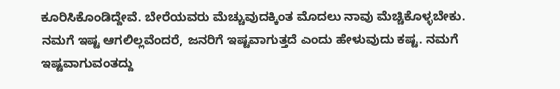ಕೂರಿಸಿಕೊಂಡಿದ್ದೇವೆ. ಬೇರೆಯವರು ಮೆಚ್ಚುವುದಕ್ಕಿಂತ ಮೊದಲು ನಾವು ಮೆಚ್ಚಿಕೊಳ್ಳಬೇಕು. ನಮಗೆ ಇಷ್ಟ ಆಗಲಿಲ್ಲವೆಂದರೆ, ಜನರಿಗೆ ಇಷ್ಟವಾಗುತ್ತದೆ ಎಂದು ಹೇಳುವುದು ಕಷ್ಟ. ನಮಗೆ ಇಷ್ಟವಾಗುವಂತದ್ದು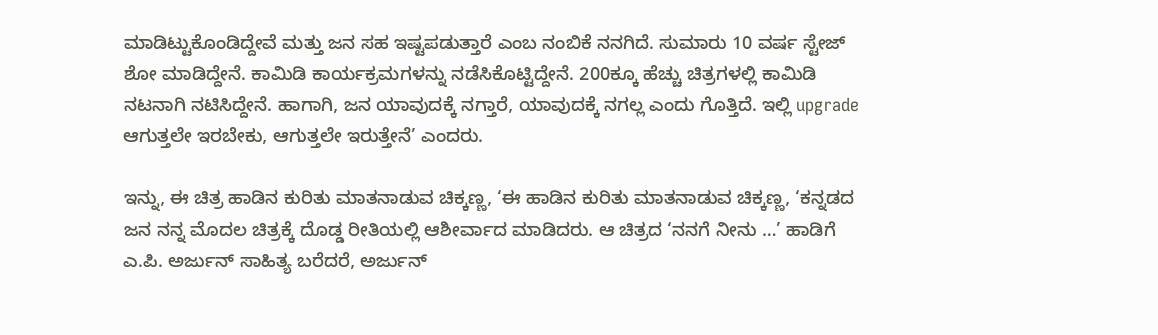ಮಾಡಿಟ್ಟುಕೊಂಡಿದ್ದೇವೆ ಮತ್ತು ಜನ ಸಹ ಇಷ್ಟಪಡುತ್ತಾರೆ ಎಂಬ ನಂಬಿಕೆ ನನಗಿದೆ. ಸುಮಾರು 10 ವರ್ಷ ಸ್ಟೇಜ್‍ ಶೋ ಮಾಡಿದ್ದೇನೆ. ಕಾಮಿಡಿ ಕಾರ್ಯಕ್ರಮಗಳನ್ನು ನಡೆಸಿಕೊಟ್ಟಿದ್ದೇನೆ. 200ಕ್ಕೂ ಹೆಚ್ಚು ಚಿತ್ರಗಳಲ್ಲಿ ಕಾಮಿಡಿ ನಟನಾಗಿ ನಟಿಸಿದ್ದೇನೆ. ಹಾಗಾಗಿ, ಜನ ಯಾವುದಕ್ಕೆ ನಗ್ತಾರೆ, ಯಾವುದಕ್ಕೆ ನಗಲ್ಲ ಎಂದು ಗೊತ್ತಿದೆ. ಇಲ್ಲಿ upgrade ಆಗುತ್ತಲೇ ಇರಬೇಕು, ಆಗುತ್ತಲೇ ಇರುತ್ತೇನೆ’ ಎಂದರು.

ಇನ್ನು, ಈ ಚಿತ್ರ ಹಾಡಿನ ಕುರಿತು ಮಾತನಾಡುವ ಚಿಕ್ಕಣ್ಣ, ‘ಈ ಹಾಡಿನ ಕುರಿತು ಮಾತನಾಡುವ ಚಿಕ್ಕಣ್ಣ, ‘ಕನ್ನಡದ ಜನ ನನ್ನ ಮೊದಲ ಚಿತ್ರಕ್ಕೆ ದೊಡ್ಡ ರೀತಿಯಲ್ಲಿ ಆಶೀರ್ವಾದ ಮಾಡಿದರು. ಆ ಚಿತ್ರದ ‘ನನಗೆ ನೀನು …’ ಹಾಡಿಗೆ ಎ.ಪಿ. ಅರ್ಜುನ್‍ ಸಾಹಿತ್ಯ ಬರೆದರೆ, ಅರ್ಜುನ್‍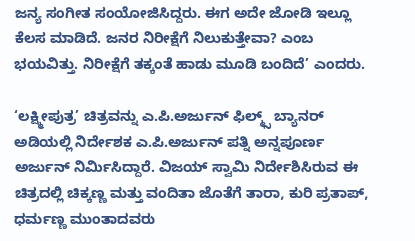ಜನ್ಯ ಸಂಗೀತ ಸಂಯೋಜಿಸಿದ್ದರು. ಈಗ ಅದೇ ಜೋಡಿ ಇಲ್ಲೂ ಕೆಲಸ ಮಾಡಿದೆ. ಜನರ ನಿರೀಕ್ಷೆಗೆ ನಿಲುಕುತ್ತೇವಾ? ಎಂಬ ಭಯವಿತ್ತು. ನಿರೀಕ್ಷೆಗೆ ತಕ್ಕಂತೆ ಹಾಡು ಮೂಡಿ ಬಂದಿದೆ’ ಎಂದರು.

‘ಲಕ್ಷ್ಮೀಪುತ್ರ’ ಚಿತ್ರವನ್ನು ಎ.ಪಿ.ಅರ್ಜುನ್ ಫಿಲ್ಮ್ಸ್ ಬ್ಯಾನರ್ ಅಡಿಯಲ್ಲಿ ನಿರ್ದೇಶಕ ಎ.ಪಿ.ಅರ್ಜುನ್ ಪತ್ನಿ ಅನ್ನಪೂರ್ಣ ಅರ್ಜುನ್ ನಿರ್ಮಿಸಿದ್ದಾರೆ. ವಿಜಯ್ ಸ್ವಾಮಿ ನಿರ್ದೇಶಿಸಿರುವ ಈ ಚಿತ್ರದಲ್ಲಿ ಚಿಕ್ಕಣ್ಣ ಮತ್ತು ವಂದಿತಾ ಜೊತೆಗೆ ತಾರಾ, ಕುರಿ ಪ್ರತಾಪ್, ಧರ್ಮಣ್ಣ ಮುಂತಾದವರು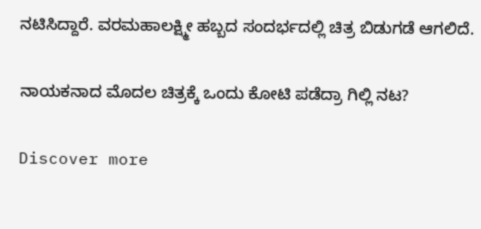ನಟಿಸಿದ್ದಾರೆ. ವರಮಹಾಲಕ್ಷ್ಮೀ ಹಬ್ಬದ ಸಂದರ್ಭದಲ್ಲಿ ಚಿತ್ರ ಬಿಡುಗಡೆ ಆಗಲಿದೆ.

ನಾಯಕನಾದ ಮೊದಲ ಚಿತ್ರಕ್ಕೆ ಒಂದು ಕೋಟಿ ಪಡೆದ್ರಾ ಗಿಲ್ಲಿ ನಟ?

Discover more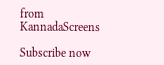from KannadaScreens

Subscribe now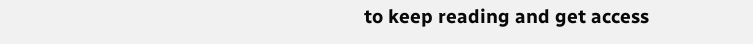to keep reading and get access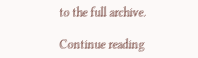to the full archive.

Continue reading